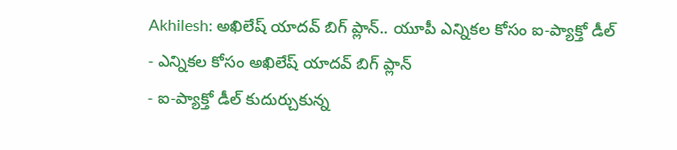Akhilesh: అఖిలేష్ యాదవ్ బిగ్ ప్లాన్.. యూపీ ఎన్నికల కోసం ఐ-ప్యాక్తో డీల్
- ఎన్నికల కోసం అఖిలేష్ యాదవ్ బిగ్ ప్లాన్
- ఐ-ప్యాక్తో డీల్ కుదుర్చుకున్న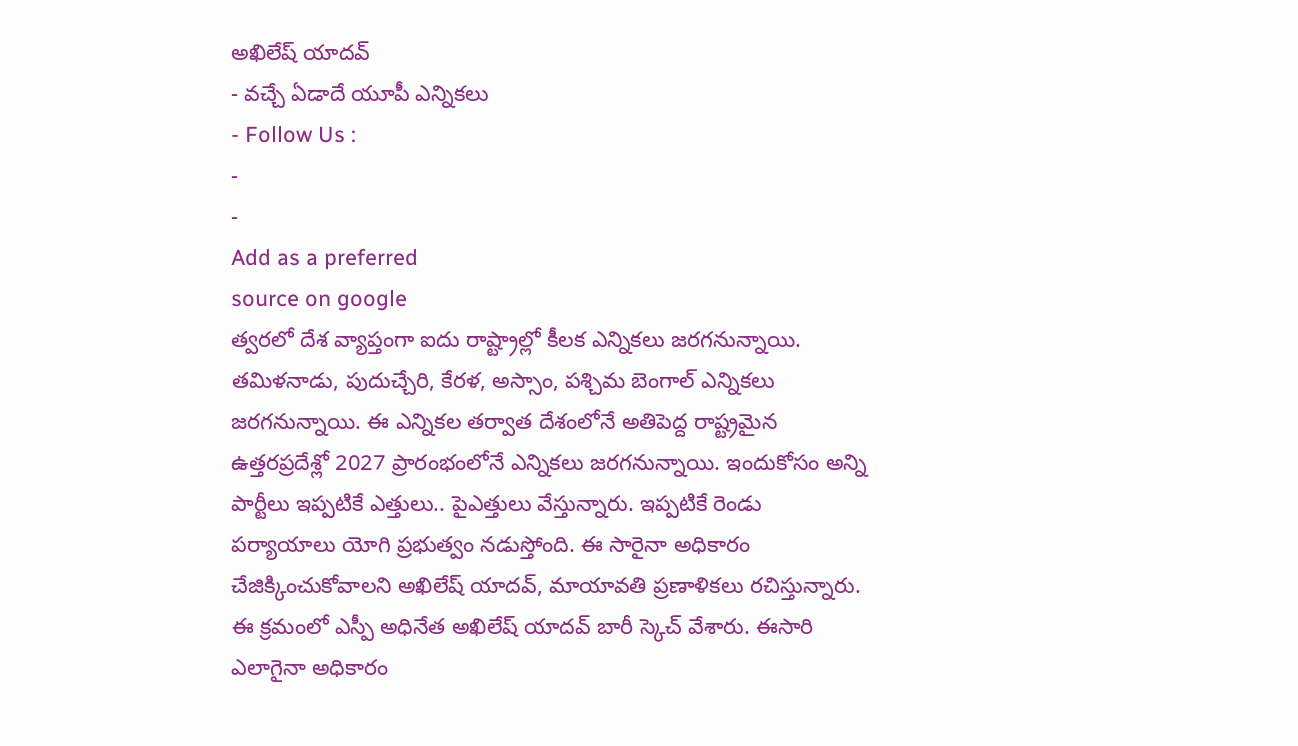అఖిలేష్ యాదవ్
- వచ్చే ఏడాదే యూపీ ఎన్నికలు
- Follow Us :
-
-
Add as a preferred
source on google
త్వరలో దేశ వ్యాప్తంగా ఐదు రాష్ట్రాల్లో కీలక ఎన్నికలు జరగనున్నాయి. తమిళనాడు, పుదుచ్చేరి, కేరళ, అస్సాం, పశ్చిమ బెంగాల్ ఎన్నికలు జరగనున్నాయి. ఈ ఎన్నికల తర్వాత దేశంలోనే అతిపెద్ద రాష్ట్రమైన ఉత్తరప్రదేశ్లో 2027 ప్రారంభంలోనే ఎన్నికలు జరగనున్నాయి. ఇందుకోసం అన్ని పార్టీలు ఇప్పటికే ఎత్తులు.. పైఎత్తులు వేస్తున్నారు. ఇప్పటికే రెండు పర్యాయాలు యోగి ప్రభుత్వం నడుస్తోంది. ఈ సారైనా అధికారం చేజిక్కించుకోవాలని అఖిలేష్ యాదవ్, మాయావతి ప్రణాళికలు రచిస్తున్నారు.
ఈ క్రమంలో ఎస్పీ అధినేత అఖిలేష్ యాదవ్ బారీ స్కెచ్ వేశారు. ఈసారి ఎలాగైనా అధికారం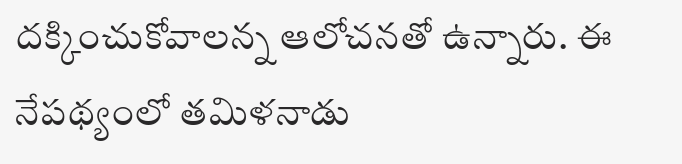దక్కించుకోవాలన్న ఆలోచనతో ఉన్నారు. ఈ నేపథ్యంలో తమిళనాడు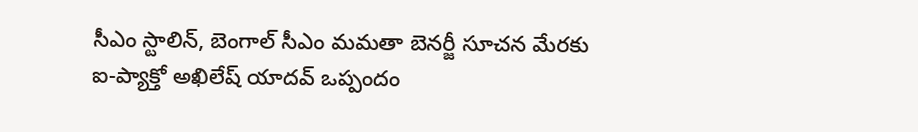సీఎం స్టాలిన్, బెంగాల్ సీఎం మమతా బెనర్జీ సూచన మేరకు ఐ-ప్యాక్తో అఖిలేష్ యాదవ్ ఒప్పందం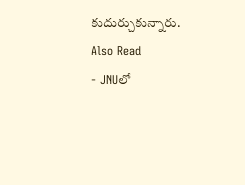కుదుర్చుకున్నారు.
Also Read
- JNUలో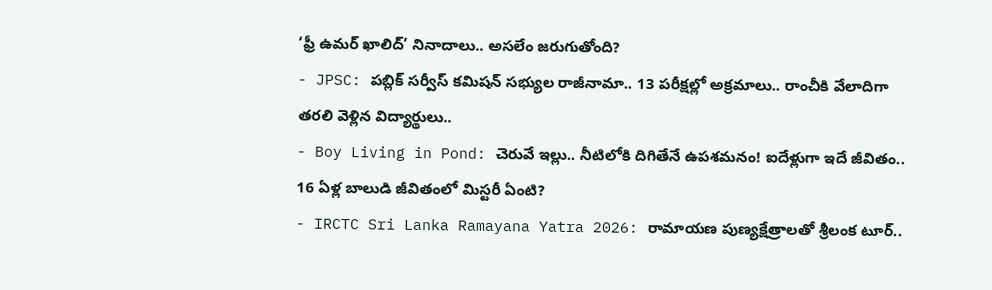‘ఫ్రీ ఉమర్ ఖాలిద్’ నినాదాలు.. అసలేం జరుగుతోంది?
- JPSC: పబ్లిక్ సర్వీస్ కమిషన్ సభ్యుల రాజీనామా.. 13 పరీక్షల్లో అక్రమాలు.. రాంచీకి వేలాదిగా తరలి వెళ్లిన విద్యార్థులు..
- Boy Living in Pond: చెరువే ఇల్లు.. నీటిలోకి దిగితేనే ఉపశమనం! ఐదేళ్లుగా ఇదే జీవితం.. 16 ఏళ్ల బాలుడి జీవితంలో మిస్టరీ ఏంటి?
- IRCTC Sri Lanka Ramayana Yatra 2026: రామాయణ పుణ్యక్షేత్రాలతో శ్రీలంక టూర్..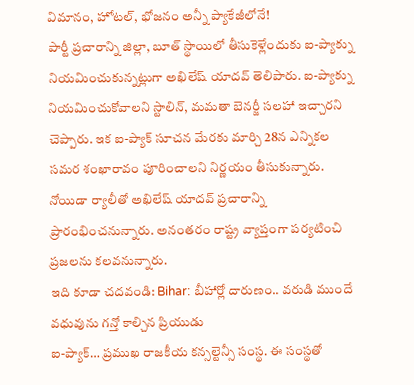విమానం, హోటల్, భోజనం అన్నీ ప్యాకేజీలోనే!
పార్టీ ప్రచారాన్ని జిల్లా, బూత్ స్థాయిలో తీసుకెళ్లేందుకు ఐ-ప్యాక్ను నియమించుకున్నట్లుగా అఖిలేష్ యాదవ్ తెలిపారు. ఐ-ప్యాక్ను నియమించుకోవాలని స్టాలిన్, మమతా బెనర్జీ సలహా ఇచ్చారని చెప్పారు. ఇక ఐ-ప్యాక్ సూచన మేరకు మార్చి 28న ఎన్నికల సమర శంఖారావం పూరించాలని నిర్ణయం తీసుకున్నారు. నోయిడా ర్యాలీతో అఖిలేష్ యాదవ్ ప్రచారాన్ని ప్రారంభించనున్నారు. అనంతరం రాష్ట్ర వ్యాప్తంగా పర్యటించి ప్రజలను కలవనున్నారు.
ఇది కూడా చదవండి: Bihar: బీహార్లో దారుణం.. వరుడి ముందే వధువును గన్తో కాల్చిన ప్రియుడు
ఐ-ప్యాక్… ప్రముఖ రాజకీయ కన్సల్టెన్సీ సంస్థ. ఈ సంస్థతో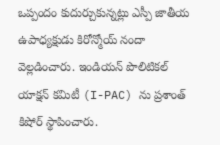ఒప్పందం కుదుర్చుకున్నట్లు ఎస్పీ జాతీయ ఉపాధ్యక్షుడు కిరోన్మోయ్ నందా వెల్లడించారు. ఇండియన్ పొలిటికల్ యాక్షన్ కమిటీ (I-PAC) ను ప్రశాంత్ కిషోర్ స్థాపించారు.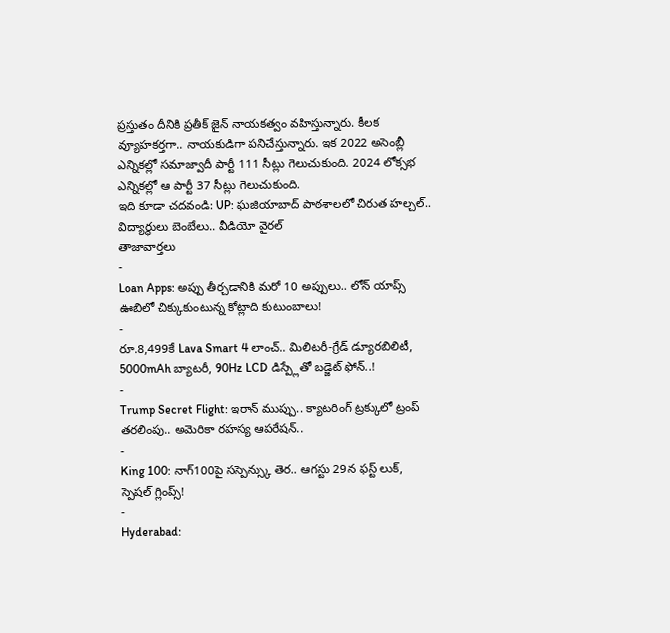ప్రస్తుతం దీనికి ప్రతీక్ జైన్ నాయకత్వం వహిస్తున్నారు. కీలక వ్యూహకర్తగా.. నాయకుడిగా పనిచేస్తున్నారు. ఇక 2022 అసెంబ్లీ ఎన్నికల్లో సమాజ్వాదీ పార్టీ 111 సీట్లు గెలుచుకుంది. 2024 లోక్సభ ఎన్నికల్లో ఆ పార్టీ 37 సీట్లు గెలుచుకుంది.
ఇది కూడా చదవండి: UP: ఘజియాబాద్ పాఠశాలలో చిరుత హల్చల్.. విద్యార్థులు బెంబేలు.. వీడియో వైరల్
తాజావార్తలు
-
Loan Apps: అప్పు తీర్చడానికి మరో 10 అప్పులు.. లోన్ యాప్స్ ఊబిలో చిక్కుకుంటున్న కోట్లాది కుటుంబాలు!
-
రూ.8,499కే Lava Smart 4 లాంచ్.. మిలిటరీ-గ్రేడ్ డ్యూరబిలిటీ, 5000mAh బ్యాటరీ, 90Hz LCD డిస్ప్లేతో బడ్జెట్ ఫోన్..!
-
Trump Secret Flight: ఇరాన్ ముప్పు.. క్యాటరింగ్ ట్రక్కులో ట్రంప్ తరలింపు.. అమెరికా రహస్య ఆపరేషన్..
-
King 100: నాగ్100పై సస్పెన్స్కు తెర.. ఆగస్టు 29న ఫస్ట్ లుక్, స్పెషల్ గ్లింప్స్!
-
Hyderabad: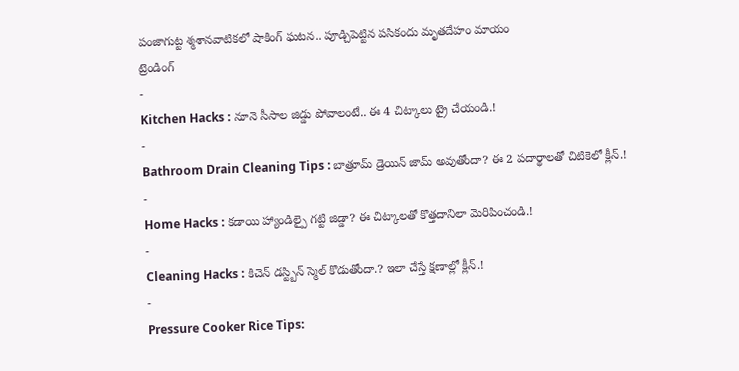పంజాగుట్ట శ్మశానవాటికలో షాకింగ్ ఘటన.. పూడ్చిపెట్టిన పసికందు మృతదేహం మాయం
ట్రెండింగ్
-
Kitchen Hacks : నూనె సీసాల జిడ్డు పోవాలంటే.. ఈ 4 చిట్కాలు ట్రై చేయండి.!
-
Bathroom Drain Cleaning Tips : బాత్రూమ్ డ్రెయిన్ జామ్ అవుతోందా? ఈ 2 పదార్థాలతో చిటికెలో క్లీన్.!
-
Home Hacks : కడాయి హ్యాండిల్పై గట్టి జిడ్డా? ఈ చిట్కాలతో కొత్తదానిలా మెరిపించండి.!
-
Cleaning Hacks : కిచెన్ డస్ట్బిన్ స్మెల్ కొడుతోందా.? ఇలా చేస్తే క్షణాల్లో క్లీన్.!
-
Pressure Cooker Rice Tips: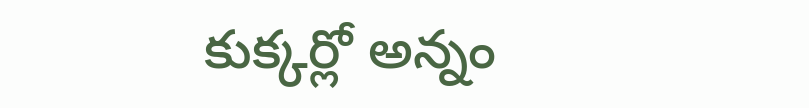కుక్కర్లో అన్నం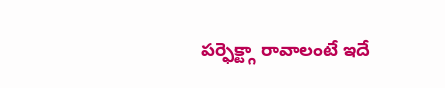పర్ఫెక్ట్గా రావాలంటే ఇదే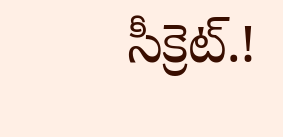సీక్రెట్.!